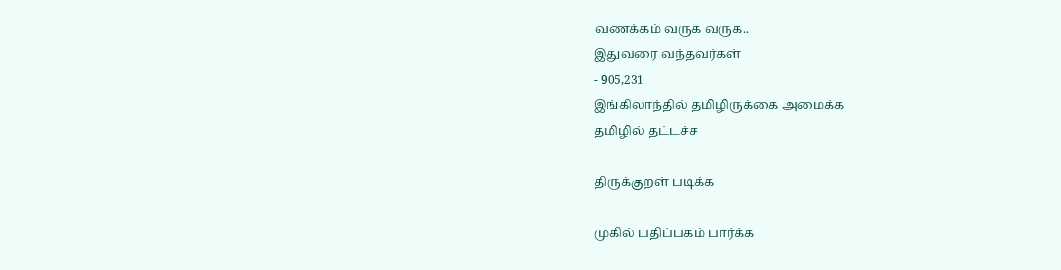வணக்கம் வருக வருக..
இதுவரை வந்தவர்கள்
- 905,231
இங்கிலாந்தில் தமிழிருக்கை அமைக்க
தமிழில் தட்டச்ச

திருக்குறள் படிக்க

முகில் பதிப்பகம் பார்க்க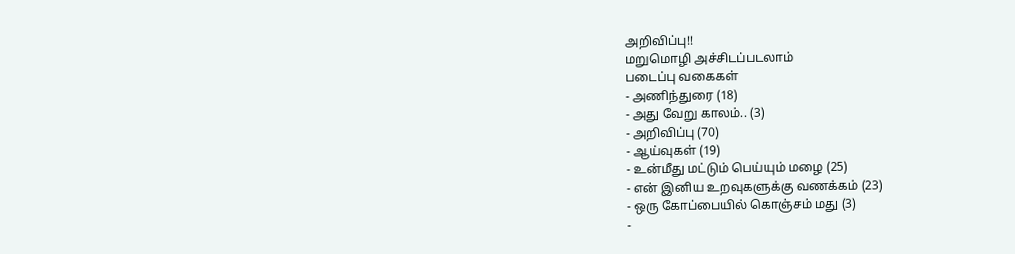அறிவிப்பு!!
மறுமொழி அச்சிடப்படலாம்
படைப்பு வகைகள்
- அணிந்துரை (18)
- அது வேறு காலம்.. (3)
- அறிவிப்பு (70)
- ஆய்வுகள் (19)
- உன்மீது மட்டும் பெய்யும் மழை (25)
- என் இனிய உறவுகளுக்கு வணக்கம் (23)
- ஒரு கோப்பையில் கொஞ்சம் மது (3)
-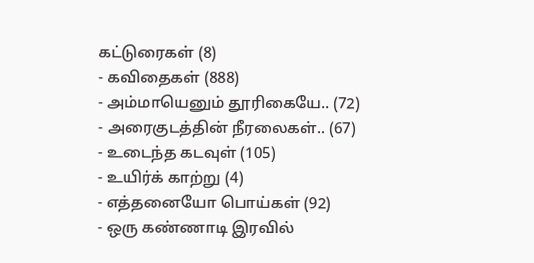கட்டுரைகள் (8)
- கவிதைகள் (888)
- அம்மாயெனும் தூரிகையே.. (72)
- அரைகுடத்தின் நீரலைகள்.. (67)
- உடைந்த கடவுள் (105)
- உயிர்க் காற்று (4)
- எத்தனையோ பொய்கள் (92)
- ஒரு கண்ணாடி இரவில்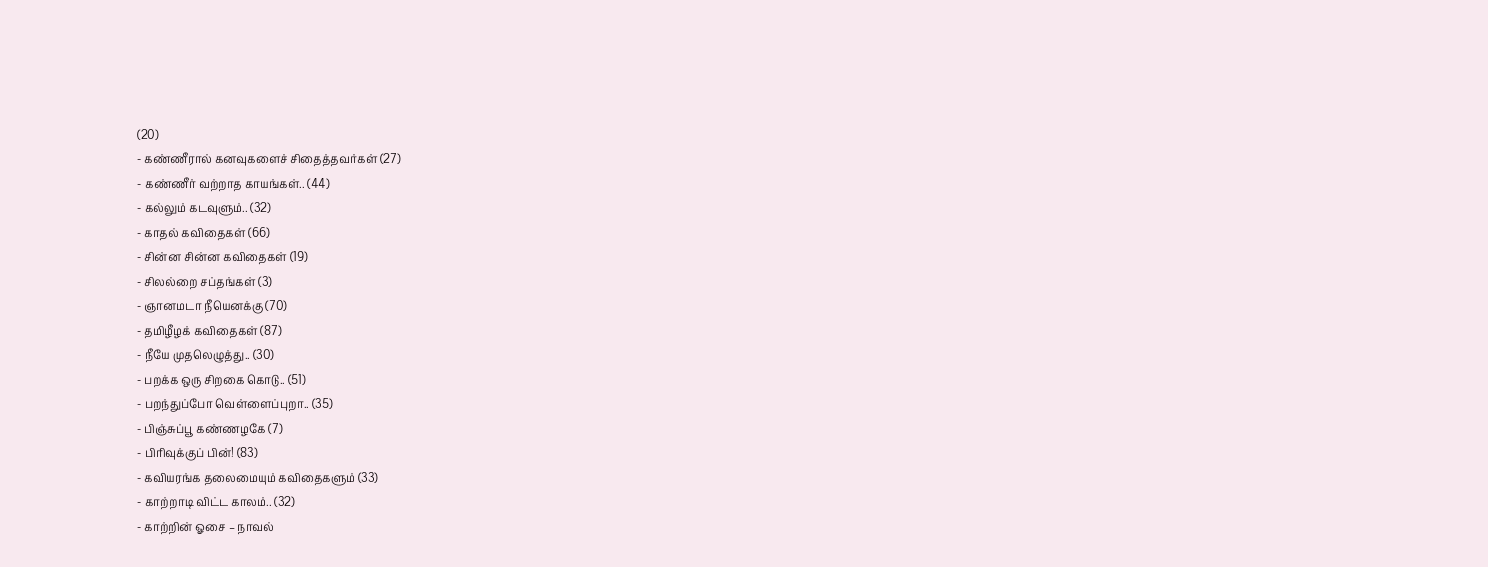(20)
- கண்ணீரால் கனவுகளைச் சிதைத்தவர்கள் (27)
- கண்ணீர் வற்றாத காயங்கள்.. (44)
- கல்லும் கடவுளும்.. (32)
- காதல் கவிதைகள் (66)
- சின்ன சின்ன கவிதைகள் (19)
- சிலல்றை சப்தங்கள் (3)
- ஞானமடா நீயெனக்கு (70)
- தமிழீழக் கவிதைகள் (87)
- நீயே முதலெழுத்து.. (30)
- பறக்க ஒரு சிறகை கொடு.. (51)
- பறந்துப்போ வெள்ளைப்புறா.. (35)
- பிஞ்சுப்பூ கண்ணழகே (7)
- பிரிவுக்குப் பின்! (83)
- கவியரங்க தலைமையும் கவிதைகளும் (33)
- காற்றாடி விட்ட காலம்.. (32)
- காற்றின் ஓசை – நாவல்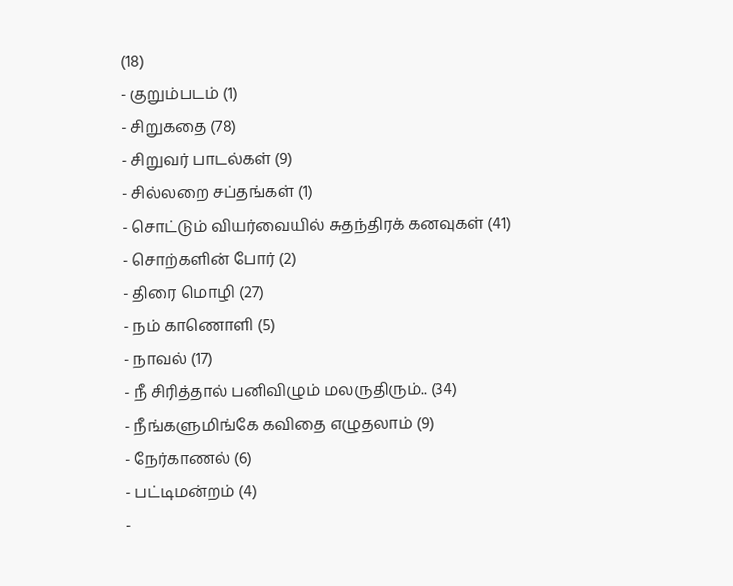(18)
- குறும்படம் (1)
- சிறுகதை (78)
- சிறுவர் பாடல்கள் (9)
- சில்லறை சப்தங்கள் (1)
- சொட்டும் வியர்வையில் சுதந்திரக் கனவுகள் (41)
- சொற்களின் போர் (2)
- திரை மொழி (27)
- நம் காணொளி (5)
- நாவல் (17)
- நீ சிரித்தால் பனிவிழும் மலருதிரும்.. (34)
- நீங்களுமிங்கே கவிதை எழுதலாம் (9)
- நேர்காணல் (6)
- பட்டிமன்றம் (4)
-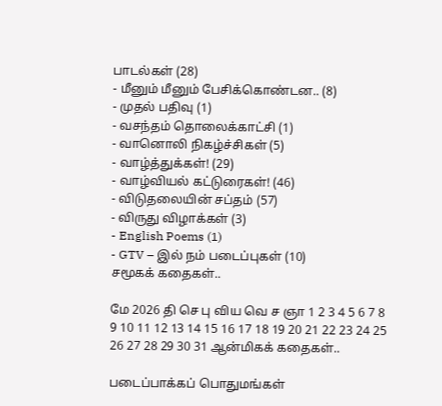பாடல்கள் (28)
- மீனும் மீனும் பேசிக்கொண்டன.. (8)
- முதல் பதிவு (1)
- வசந்தம் தொலைக்காட்சி (1)
- வானொலி நிகழ்ச்சிகள் (5)
- வாழ்த்துக்கள்! (29)
- வாழ்வியல் கட்டுரைகள்! (46)
- விடுதலையின் சப்தம் (57)
- விருது விழாக்கள் (3)
- English Poems (1)
- GTV – இல் நம் படைப்புகள் (10)
சமூகக் கதைகள்..

மே 2026 தி செ பு விய வெ ச ஞா 1 2 3 4 5 6 7 8 9 10 11 12 13 14 15 16 17 18 19 20 21 22 23 24 25 26 27 28 29 30 31 ஆன்மிகக் கதைகள்..

படைப்பாக்கப் பொதுமங்கள்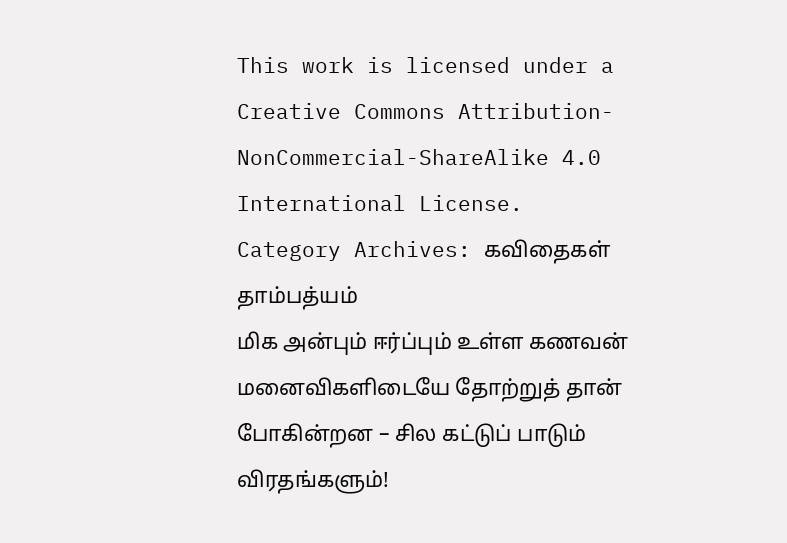This work is licensed under a Creative Commons Attribution-NonCommercial-ShareAlike 4.0 International License.
Category Archives: கவிதைகள்
தாம்பத்யம்
மிக அன்பும் ஈர்ப்பும் உள்ள கணவன் மனைவிகளிடையே தோற்றுத் தான் போகின்றன – சில கட்டுப் பாடும் விரதங்களும்!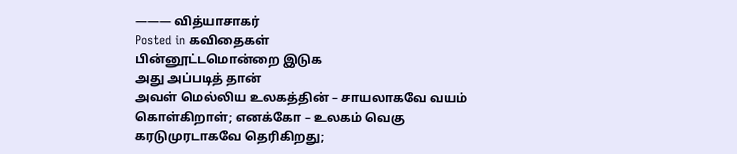——— வித்யாசாகர்
Posted in கவிதைகள்
பின்னூட்டமொன்றை இடுக
அது அப்படித் தான்
அவள் மெல்லிய உலகத்தின் – சாயலாகவே வயம் கொள்கிறாள்; எனக்கோ – உலகம் வெகு கரடுமுரடாகவே தெரிகிறது;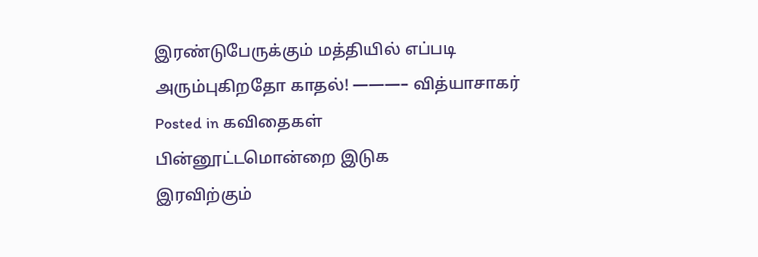இரண்டுபேருக்கும் மத்தியில் எப்படி அரும்புகிறதோ காதல்! ———– வித்யாசாகர்
Posted in கவிதைகள்
பின்னூட்டமொன்றை இடுக
இரவிற்கும்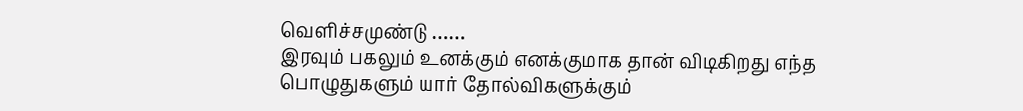வெளிச்சமுண்டு ……
இரவும் பகலும் உனக்கும் எனக்குமாக தான் விடிகிறது எந்த பொழுதுகளும் யார் தோல்விகளுக்கும்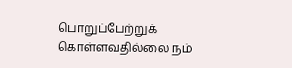பொறுப்பேற்றுக் கொள்ளவதில்லை நம்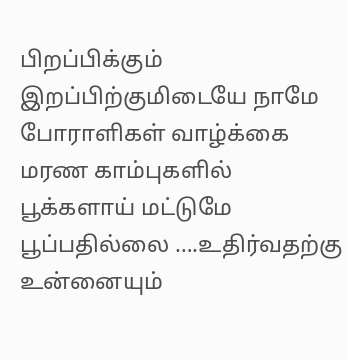பிறப்பிக்கும் இறப்பிற்குமிடையே நாமே போராளிகள் வாழ்க்கை மரண காம்புகளில் பூக்களாய் மட்டுமே பூப்பதில்லை ….உதிர்வதற்கு உன்னையும்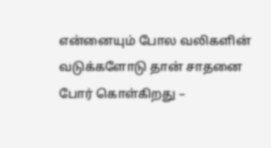என்னையும் போல வலிகளின் வடுக்களோடு தான் சாதனை போர் கொள்கிறது –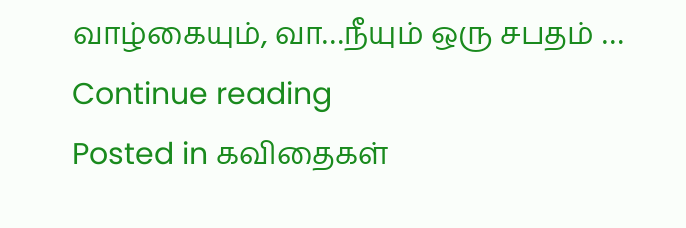வாழ்கையும், வா…நீயும் ஒரு சபதம் … Continue reading
Posted in கவிதைகள்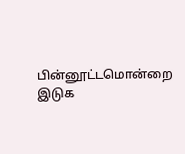பின்னூட்டமொன்றை இடுக